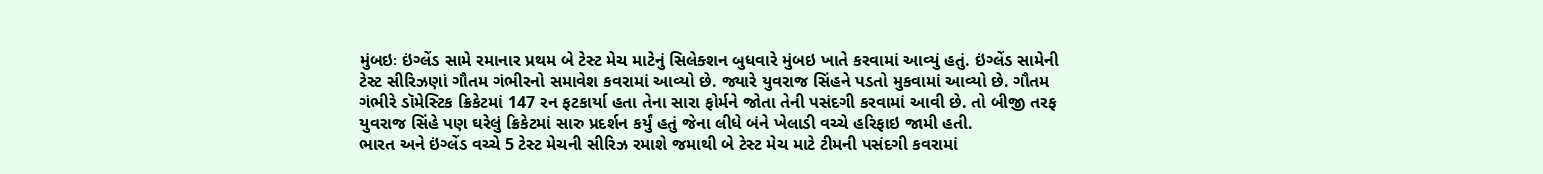મુંબઇઃ ઇંગ્લેંડ સામે રમાનાર પ્રથમ બે ટેસ્ટ મેચ માટેનું સિલેક્શન બુધવારે મુંબઇ ખાતે કરવામાં આવ્યું હતું. ઇંગ્લેંડ સામેની ટેસ્ટ સીરિઝણાં ગૌતમ ગંભીરનો સમાવેશ કવરામાં આવ્યો છે. જ્યારે યુવરાજ સિંહને પડતો મુકવામાં આવ્યો છે. ગૌતમ ગંભીરે ડૉમેસ્ટિક ક્રિકેટમાં 147 રન ફટકાર્યા હતા તેના સારા ફોર્મને જોતા તેની પસંદગી કરવામાં આવી છે. તો બીજી તરફ યુવરાજ સિંહે પણ ઘરેલું ક્રિકેટમાં સારુ પ્રદર્શન કર્યું હતું જેના લીધે બંને ખેલાડી વચ્ચે હરિફાઇ જામી હતી.
ભારત અને ઇંગ્લેંડ વચ્ચે 5 ટેસ્ટ મેચની સીરિઝ રમાશે જમાથી બે ટેસ્ટ મેચ માટે ટીમની પસંદગી કવરામાં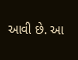આવી છે. આ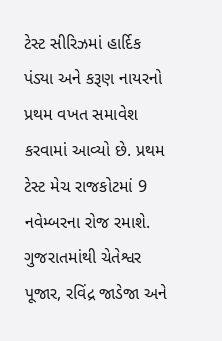ટેસ્ટ સીરિઝમાં હાર્દિક પંડ્યા અને કરૂણ નાયરનો પ્રથમ વખત સમાવેશ કરવામાં આવ્યો છે. પ્રથમ ટેસ્ટ મેચ રાજકોટમાં 9 નવેમ્બરના રોજ રમાશે. ગુજરાતમાંથી ચેતેશ્વર પૂજાર, રવિંદ્ર જાડેજા અને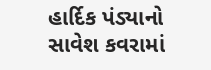હાર્દિક પંડ્યાનો સાવેશ કવરામાં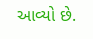આવ્યો છે.